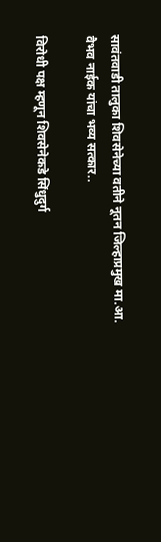सावंतवाडी तालुका शिवसेनेच्या वतीने नूतन जिल्हाप्रमुख मा.आ. वैभव नाईक यांचा भव्य सत्कार..

विरोधी पक्ष म्हणून शिवसेनेकडे सिंधुदुर्ग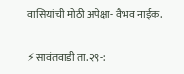वासियांची मोठी अपेक्षा- वैभव नाईक.

⚡सावंतवाडी ता.२९-: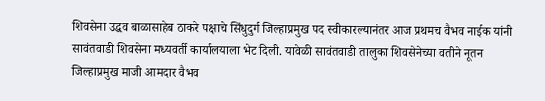शिवसेना उद्धव बाळासाहेब ठाकरे पक्षाचे सिंधुदुर्ग जिल्हाप्रमुख पद स्वीकारल्यानंतर आज प्रथमच वैभव नाईक यांनी सावंतवाडी शिवसेना मध्यवर्ती कार्यालयाला भेट दिली. यावेळी सावंतवाडी तालुका शिवसेनेच्या वतीने नूतन जिल्हाप्रमुख माजी आमदार वैभव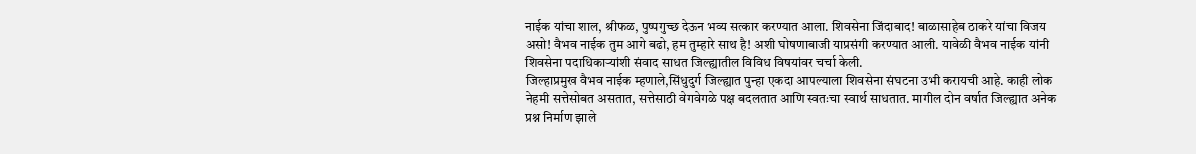नाईक यांचा शाल, श्रीफळ, पुष्पगुच्छ देऊन भव्य सत्कार करण्यात आला. शिवसेना जिंदाबाद! बाळासाहेब ठाकरे यांचा विजय असो! वैभव नाईक तुम आगे बढो, हम तुम्हारे साथ है! अशी घोषणाबाजी याप्रसंगी करण्यात आली. यावेळी वैभव नाईक यांनी शिवसेना पदाधिकाऱ्यांशी संवाद साधत जिल्ह्यातील विविध विषयांवर चर्चा केली.
जिल्हाप्रमुख वैभव नाईक म्हणाले,सिंधुदुर्ग जिल्ह्यात पुन्हा एकदा आपल्याला शिवसेना संघटना उभी करायची आहे. काही लोक नेहमी सत्तेसोबत असतात, सत्तेसाठी वेगवेगळे पक्ष बदलतात आणि स्वतःचा स्वार्थ साधतात. मागील दोन वर्षात जिल्ह्यात अनेक प्रश्न निर्माण झाले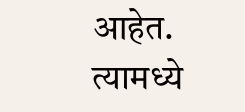आहेत. त्यामध्ये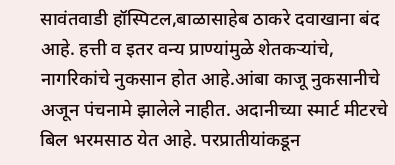सावंतवाडी हॉस्पिटल,बाळासाहेब ठाकरे दवाखाना बंद आहे. हत्ती व इतर वन्य प्राण्यांमुळे शेतकऱ्यांचे, नागरिकांचे नुकसान होत आहे.आंबा काजू नुकसानीचे अजून पंचनामे झालेले नाहीत. अदानीच्या स्मार्ट मीटरचे बिल भरमसाठ येत आहे. परप्रातीयांकडून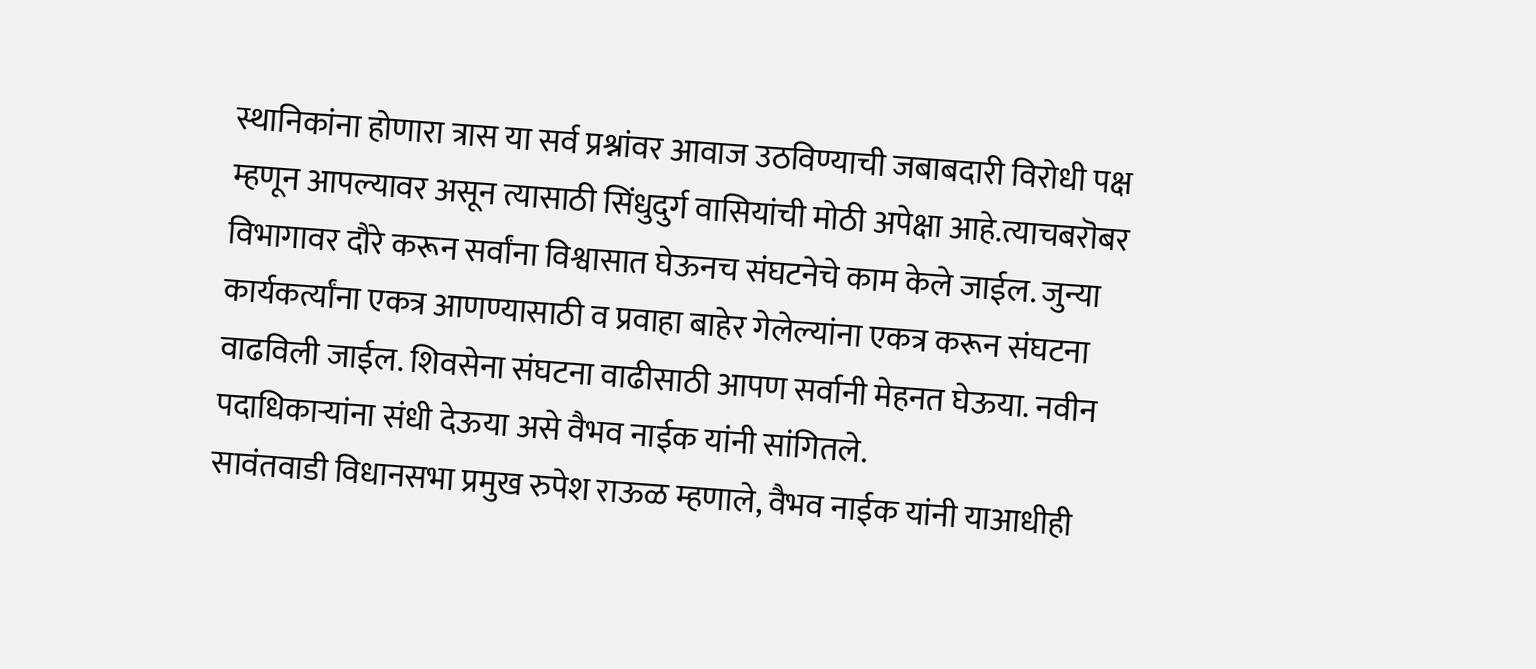स्थानिकांना होणारा त्रास या सर्व प्रश्नांवर आवाज उठविण्याची जबाबदारी विरोधी पक्ष म्हणून आपल्यावर असून त्यासाठी सिंधुदुर्ग वासियांची मोठी अपेक्षा आहे.त्याचबरॊबर विभागावर दौरे करून सर्वांना विश्वासात घेऊनच संघटनेचे काम केले जाईल. जुन्या कार्यकर्त्यांना एकत्र आणण्यासाठी व प्रवाहा बाहेर गेलेल्यांना एकत्र करून संघटना वाढविली जाईल. शिवसेना संघटना वाढीसाठी आपण सर्वानी मेहनत घेऊया. नवीन पदाधिकाऱ्यांना संधी देऊया असे वैभव नाईक यांनी सांगितले.
सावंतवाडी विधानसभा प्रमुख रुपेश राऊळ म्हणाले, वैभव नाईक यांनी याआधीही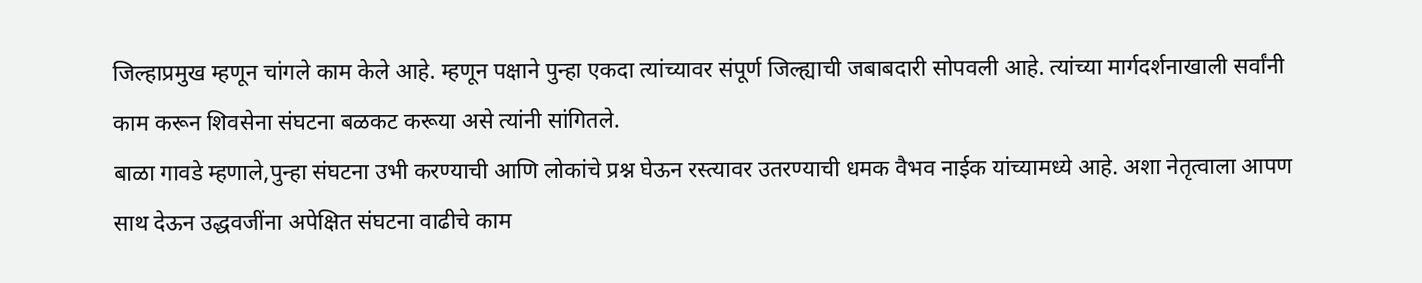जिल्हाप्रमुख म्हणून चांगले काम केले आहे. म्हणून पक्षाने पुन्हा एकदा त्यांच्यावर संपूर्ण जिल्ह्याची जबाबदारी सोपवली आहे. त्यांच्या मार्गदर्शनाखाली सर्वांनी काम करून शिवसेना संघटना बळकट करूया असे त्यांनी सांगितले.
बाळा गावडे म्हणाले,पुन्हा संघटना उभी करण्याची आणि लोकांचे प्रश्न घेऊन रस्त्यावर उतरण्याची धमक वैभव नाईक यांच्यामध्ये आहे. अशा नेतृत्वाला आपण साथ देऊन उद्धवजींना अपेक्षित संघटना वाढीचे काम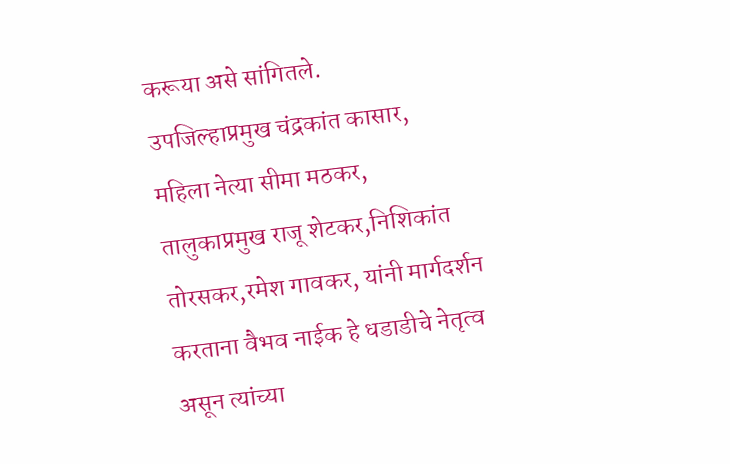करूया असे सांगितले.
उपजिल्हाप्रमुख चंद्रकांत कासार, महिला नेत्या सीमा मठकर, तालुकाप्रमुख राजू शेटकर,निशिकांत तोरसकर,रमेश गावकर, यांनी मार्गदर्शन करताना वैभव नाईक हे धडाडीचे नेतृत्व असून त्यांच्या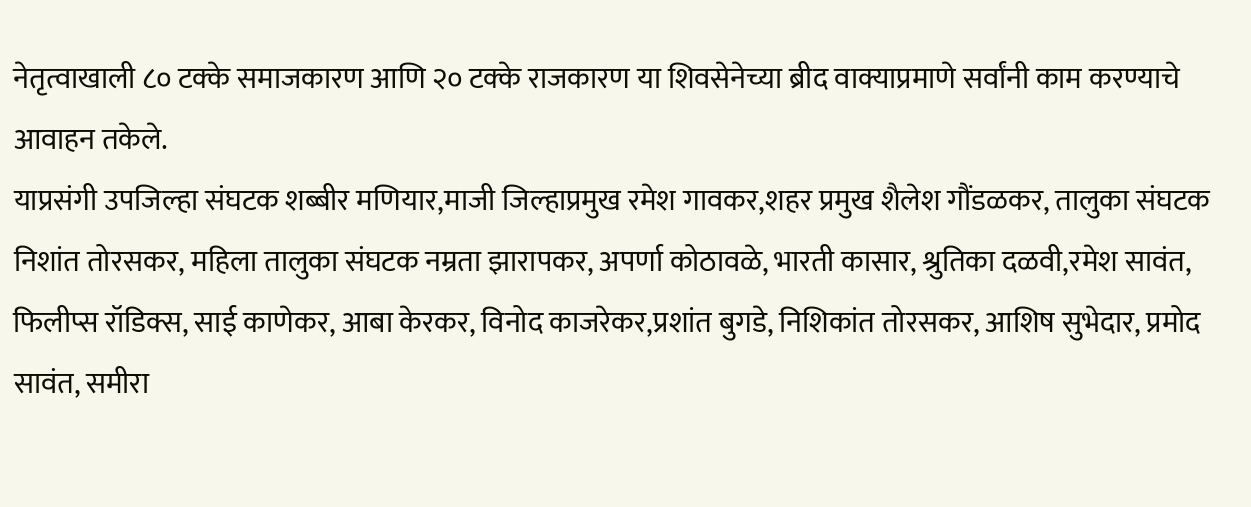नेतृत्वाखाली ८० टक्के समाजकारण आणि २० टक्के राजकारण या शिवसेनेच्या ब्रीद वाक्याप्रमाणे सर्वांनी काम करण्याचे आवाहन तकेले.
याप्रसंगी उपजिल्हा संघटक शब्बीर मणियार,माजी जिल्हाप्रमुख रमेश गावकर,शहर प्रमुख शैलेश गौंडळकर, तालुका संघटक निशांत तोरसकर, महिला तालुका संघटक नम्रता झारापकर, अपर्णा कोठावळे, भारती कासार, श्रुतिका दळवी,रमेश सावंत, फिलीप्स रॉडिक्स, साई काणेकर, आबा केरकर, विनोद काजरेकर,प्रशांत बुगडे, निशिकांत तोरसकर, आशिष सुभेदार, प्रमोद सावंत, समीरा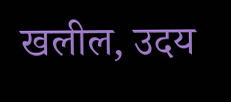खलील, उदय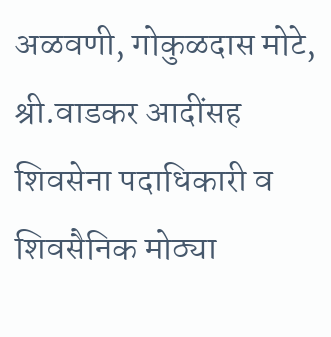अळवणी, गोकुळदास मोटे, श्री.वाडकर आदींसह शिवसेना पदाधिकारी व शिवसैनिक मोठ्या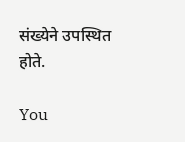संख्येने उपस्थित होते.

You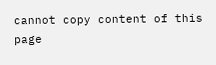cannot copy content of this page